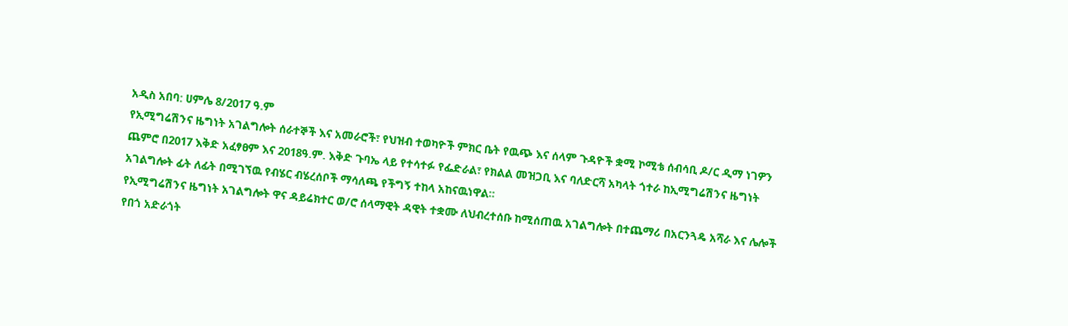አዲስ አበባ: ሀምሌ 8/2017 ዓ.ም
የኢሚግሬሽንና ዜግነት አገልግሎት ሰራተኞች እና አመራሮች፣ የህዝብ ተወካዮች ምክር ቤት የዉጭ እና ሰላም ጉዳዮች ቋሚ ኮሚቴ ሰብሳቢ ዶ/ር ዲማ ነገዎን ጨምሮ በ2017 እቅድ አፈፃፀም እና 2018ዓ.ም. እቅድ ጉባኤ ላይ የተሳተፉ የፌድራል፣ የክልል መዝጋቢ እና ባለድርሻ አካላት ጎተራ ከኢሚግሬሽንና ዜግነት አገልግሎት ፊት ለፊት በሚገኘዉ የብሄር ብሄረሰቦች ማሳለጫ የችግኝ ተከላ አከናዉነዋል።
የኢሚግሬሽንና ዜግነት አገልግሎት ዋና ዳይሬክተር ወ/ሮ ሰላማዊት ዳዊት ተቋሙ ለህብረተሰቡ ከሚሰጠዉ አገልግሎት በተጨማሪ በአርንጓዴ አሻራ እና ሌሎች የበጎ አድራጎት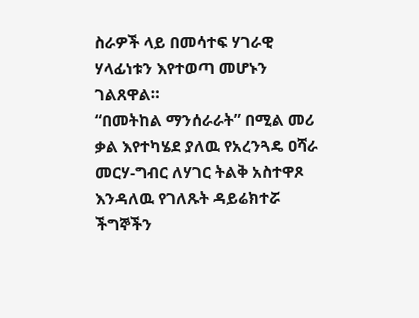ስራዎች ላይ በመሳተፍ ሃገራዊ ሃላፊነቱን እየተወጣ መሆኑን ገልጸዋል።
“በመትከል ማንሰራራት” በሚል መሪ ቃል እየተካሄደ ያለዉ የአረንጓዴ ዐሻራ መርሃ-ግብር ለሃገር ትልቅ አስተዋጾ እንዳለዉ የገለጹት ዳይሬክተሯ ችግኞችን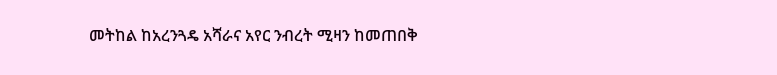መትከል ከአረንጓዴ አሻራና አየር ንብረት ሚዛን ከመጠበቅ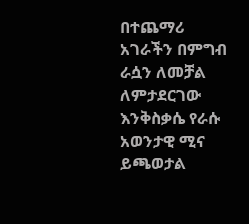በተጨማሪ አገራችን በምግብ ራሷን ለመቻል ለምታደርገው እንቅስቃሴ የራሱ አወንታዊ ሚና ይጫወታል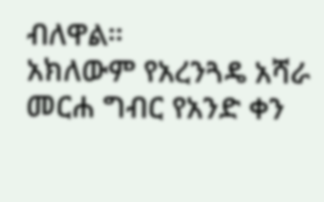ብለዋል።
አክለውም የአረንጓዴ አሻራ መርሐ ግብር የአንድ ቀን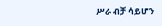ሥራ ብቻ ሳይሆን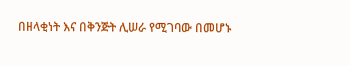በዘላቂነት እና በቅንጅት ሊሠራ የሚገባው በመሆኑ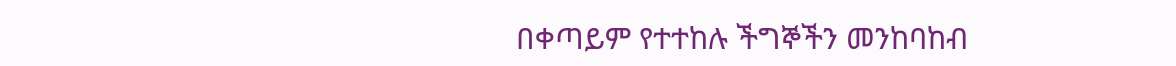በቀጣይም የተተከሉ ችግኞችን መንከባከብ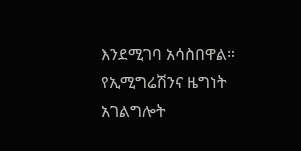እንደሚገባ አሳስበዋል።
የኢሚግሬሽንና ዜግነት አገልግሎት